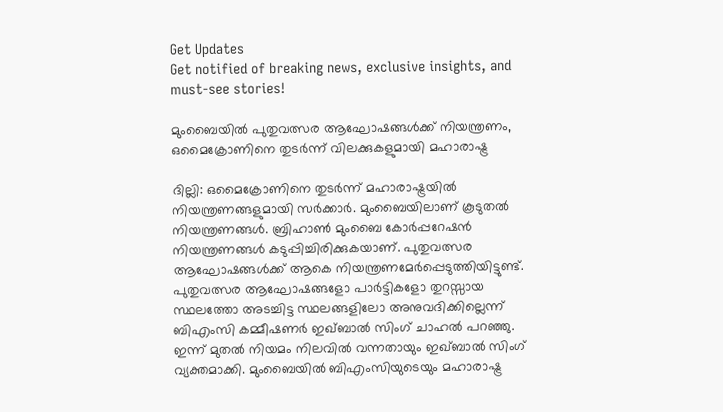Get Updates
Get notified of breaking news, exclusive insights, and must-see stories!

മുംബൈയില്‍ പുതുവത്സര ആഘോഷങ്ങള്‍ക്ക് നിയന്ത്രണം, ഒമൈക്രോണിനെ തുടര്‍ന്ന് വിലക്കുകളുമായി മഹാരാഷ്ട്ര

ദില്ലി: ഒമൈക്രോണിനെ തുടര്‍ന്ന് മഹാരാഷ്ട്രയില്‍ നിയന്ത്രണങ്ങളുമായി സര്‍ക്കാര്‍. മുംബൈയിലാണ് കൂടുതല്‍ നിയന്ത്രണങ്ങള്‍. ബ്രിഹാണ്‍ മുംബൈ കോര്‍പ്പറേഷന്‍ നിയന്ത്രണങ്ങള്‍ കടുപ്പിച്ചിരിക്കുകയാണ്. പുതുവത്സര ആഘോഷങ്ങള്‍ക്ക് ആകെ നിയന്ത്രണമേര്‍പ്പെടുത്തിയിട്ടുണ്ട്. പുതുവത്സര ആഘോഷങ്ങളോ പാര്‍ട്ടികളോ തുറസ്സായ സ്ഥലത്തോ അടച്ചിട്ട സ്ഥലങ്ങളിലോ അനുവദിക്കില്ലെന്ന് ബിഎംസി കമ്മീഷണര്‍ ഇഖ്ബാല്‍ സിംഗ് ചാഹല്‍ പറഞ്ഞു. ഇന്ന് മുതല്‍ നിയമം നിലവില്‍ വന്നതായും ഇഖ്ബാല്‍ സിംഗ് വ്യക്തമാക്കി. മുംബൈയില്‍ ബിഎംസിയുടെയും മഹാരാഷ്ട്ര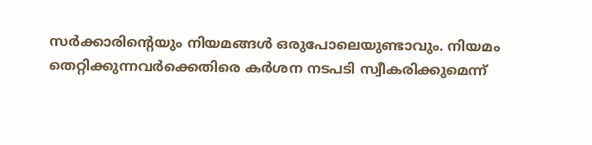സര്‍ക്കാരിന്റെയും നിയമങ്ങള്‍ ഒരുപോലെയുണ്ടാവും. നിയമം തെറ്റിക്കുന്നവര്‍ക്കെതിരെ കര്‍ശന നടപടി സ്വീകരിക്കുമെന്ന്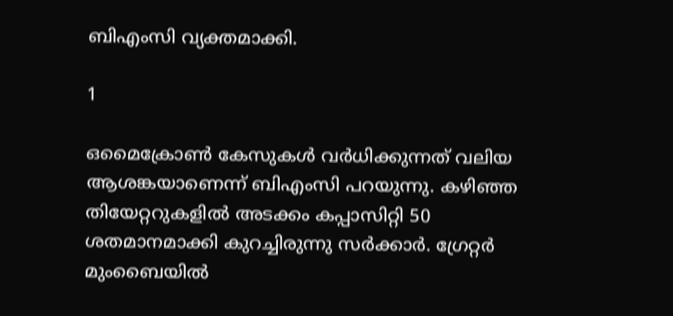ബിഎംസി വ്യക്തമാക്കി.

1

ഒമൈക്രോണ്‍ കേസുകള്‍ വര്‍ധിക്കുന്നത് വലിയ ആശങ്കയാണെന്ന് ബിഎംസി പറയുന്നു. കഴിഞ്ഞ തിയേറ്ററുകളില്‍ അടക്കം കപ്പാസിറ്റി 50 ശതമാനമാക്കി കുറച്ചിരുന്നു സര്‍ക്കാര്‍. ഗ്രേറ്റര്‍ മുംബൈയില്‍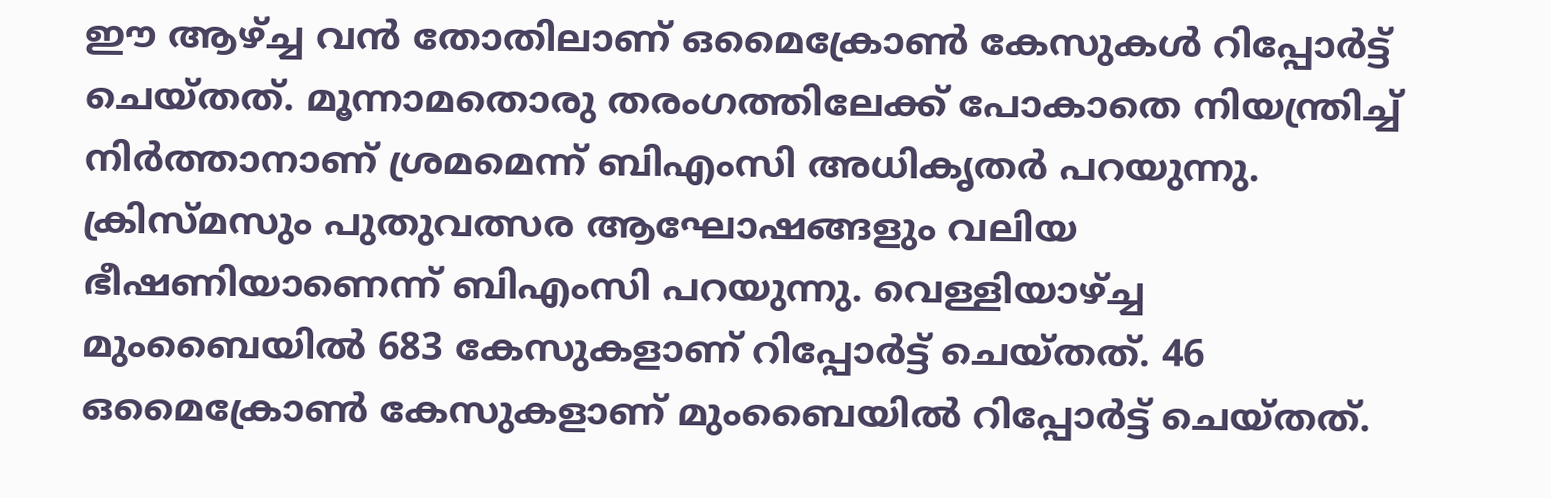ഈ ആഴ്ച്ച വന്‍ തോതിലാണ് ഒമൈക്രോണ്‍ കേസുകള്‍ റിപ്പോര്‍ട്ട് ചെയ്തത്. മൂന്നാമതൊരു തരംഗത്തിലേക്ക് പോകാതെ നിയന്ത്രിച്ച് നിര്‍ത്താനാണ് ശ്രമമെന്ന് ബിഎംസി അധികൃതര്‍ പറയുന്നു. ക്രിസ്മസും പുതുവത്സര ആഘോഷങ്ങളും വലിയ ഭീഷണിയാണെന്ന് ബിഎംസി പറയുന്നു. വെള്ളിയാഴ്ച്ച മുംബൈയില്‍ 683 കേസുകളാണ് റിപ്പോര്‍ട്ട് ചെയ്തത്. 46 ഒമൈക്രോണ്‍ കേസുകളാണ് മുംബൈയില്‍ റിപ്പോര്‍ട്ട് ചെയ്തത്.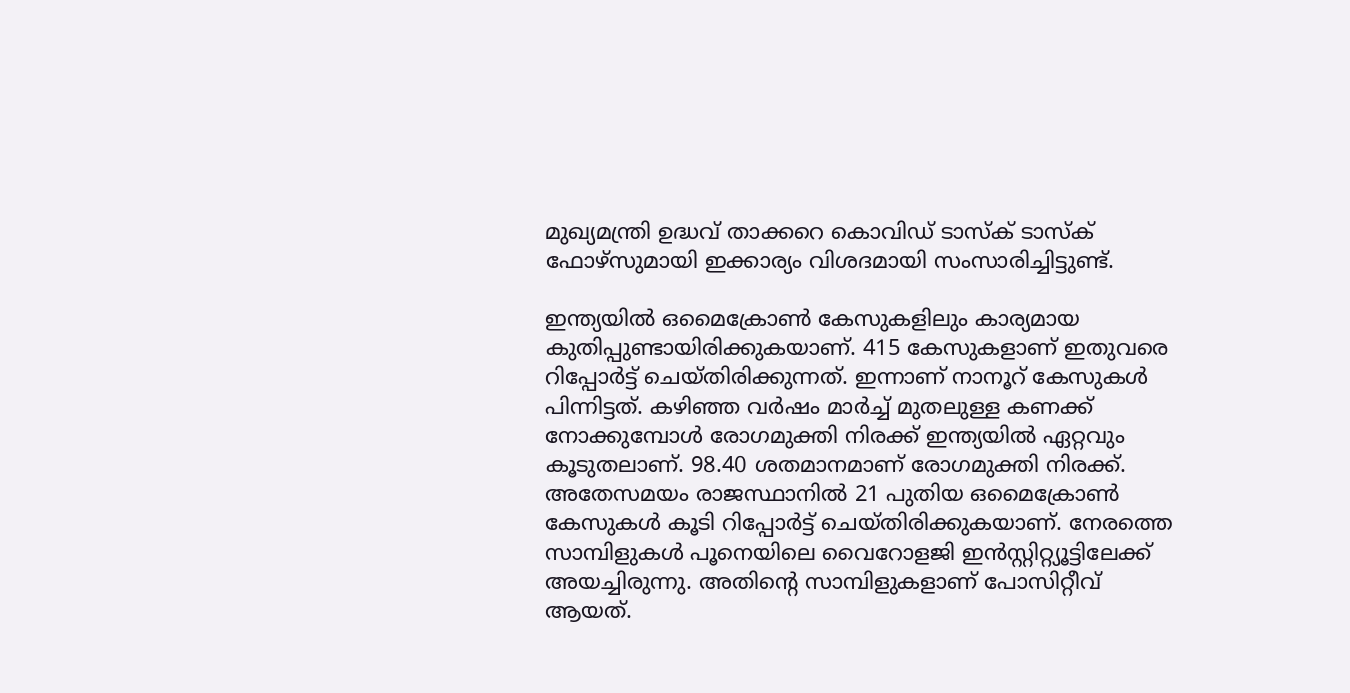മുഖ്യമന്ത്രി ഉദ്ധവ് താക്കറെ കൊവിഡ് ടാസ്‌ക് ടാസ്‌ക് ഫോഴ്‌സുമായി ഇക്കാര്യം വിശദമായി സംസാരിച്ചിട്ടുണ്ട്.

ഇന്ത്യയില്‍ ഒമൈക്രോണ്‍ കേസുകളിലും കാര്യമായ കുതിപ്പുണ്ടായിരിക്കുകയാണ്. 415 കേസുകളാണ് ഇതുവരെ റിപ്പോര്‍ട്ട് ചെയ്തിരിക്കുന്നത്. ഇന്നാണ് നാനൂറ് കേസുകള്‍ പിന്നിട്ടത്. കഴിഞ്ഞ വര്‍ഷം മാര്‍ച്ച് മുതലുള്ള കണക്ക് നോക്കുമ്പോള്‍ രോഗമുക്തി നിരക്ക് ഇന്ത്യയില്‍ ഏറ്റവും കൂടുതലാണ്. 98.40 ശതമാനമാണ് രോഗമുക്തി നിരക്ക്. അതേസമയം രാജസ്ഥാനില്‍ 21 പുതിയ ഒമൈക്രോണ്‍ കേസുകള്‍ കൂടി റിപ്പോര്‍ട്ട് ചെയ്തിരിക്കുകയാണ്. നേരത്തെ സാമ്പിളുകള്‍ പൂനെയിലെ വൈറോളജി ഇന്‍സ്റ്റിറ്റ്യൂട്ടിലേക്ക് അയച്ചിരുന്നു. അതിന്റെ സാമ്പിളുകളാണ് പോസിറ്റീവ് ആയത്.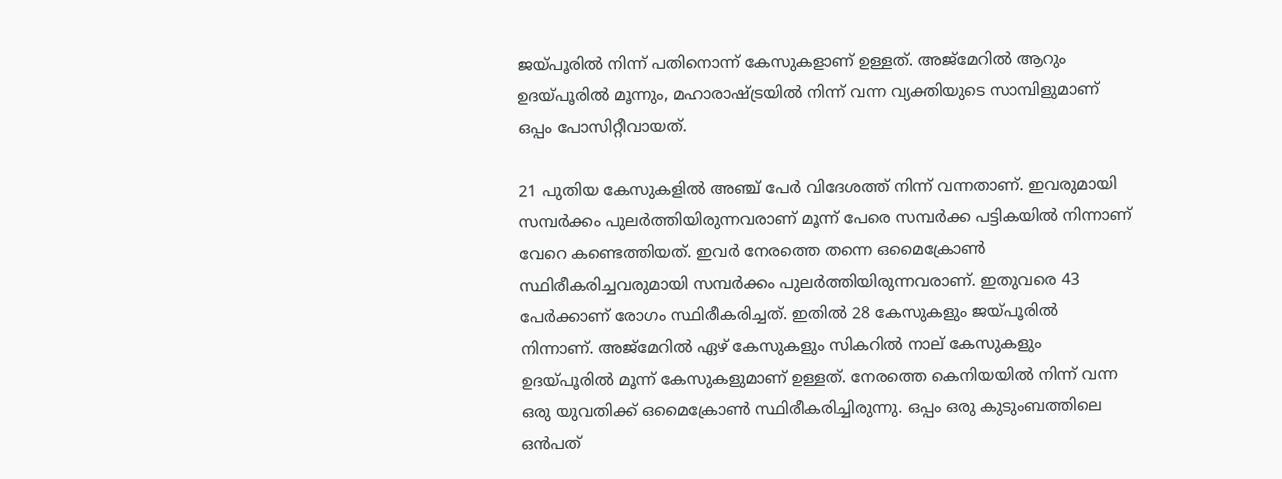ജയ്പൂരില്‍ നിന്ന് പതിനൊന്ന് കേസുകളാണ് ഉള്ളത്. അജ്‌മേറില്‍ ആറും ഉദയ്പൂരില്‍ മൂന്നും, മഹാരാഷ്ട്രയില്‍ നിന്ന് വന്ന വ്യക്തിയുടെ സാമ്പിളുമാണ് ഒപ്പം പോസിറ്റീവായത്.

21 പുതിയ കേസുകളില്‍ അഞ്ച് പേര്‍ വിദേശത്ത് നിന്ന് വന്നതാണ്. ഇവരുമായി സമ്പര്‍ക്കം പുലര്‍ത്തിയിരുന്നവരാണ് മൂന്ന് പേരെ സമ്പര്‍ക്ക പട്ടികയില്‍ നിന്നാണ് വേറെ കണ്ടെത്തിയത്. ഇവര്‍ നേരത്തെ തന്നെ ഒമൈക്രോണ്‍ സ്ഥിരീകരിച്ചവരുമായി സമ്പര്‍ക്കം പുലര്‍ത്തിയിരുന്നവരാണ്. ഇതുവരെ 43 പേര്‍ക്കാണ് രോഗം സ്ഥിരീകരിച്ചത്. ഇതില്‍ 28 കേസുകളും ജയ്പൂരില്‍ നിന്നാണ്. അജ്‌മേറില്‍ ഏഴ് കേസുകളും സികറില്‍ നാല് കേസുകളും ഉദയ്പൂരില്‍ മൂന്ന് കേസുകളുമാണ് ഉള്ളത്. നേരത്തെ കെനിയയില്‍ നിന്ന് വന്ന ഒരു യുവതിക്ക് ഒമൈക്രോണ്‍ സ്ഥിരീകരിച്ചിരുന്നു. ഒപ്പം ഒരു കുടുംബത്തിലെ ഒന്‍പത്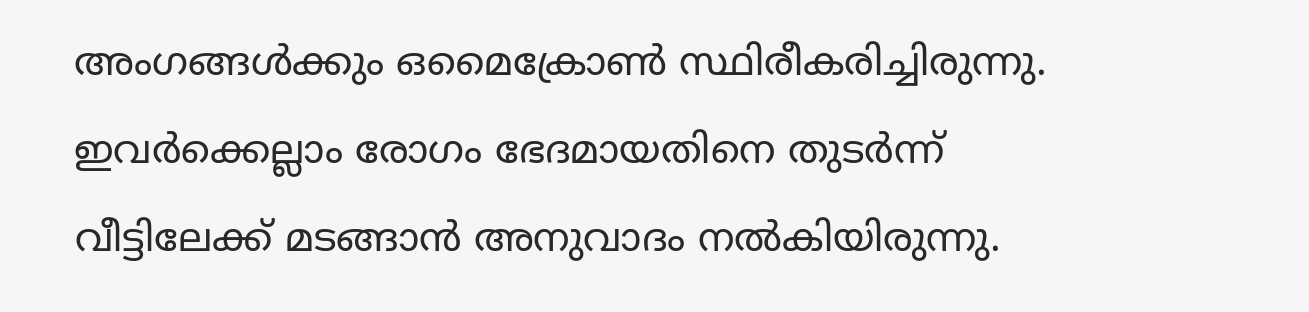അംഗങ്ങള്‍ക്കും ഒമൈക്രോണ്‍ സ്ഥിരീകരിച്ചിരുന്നു. ഇവര്‍ക്കെല്ലാം രോഗം ഭേദമായതിനെ തുടര്‍ന്ന് വീട്ടിലേക്ക് മടങ്ങാന്‍ അനുവാദം നല്‍കിയിരുന്നു.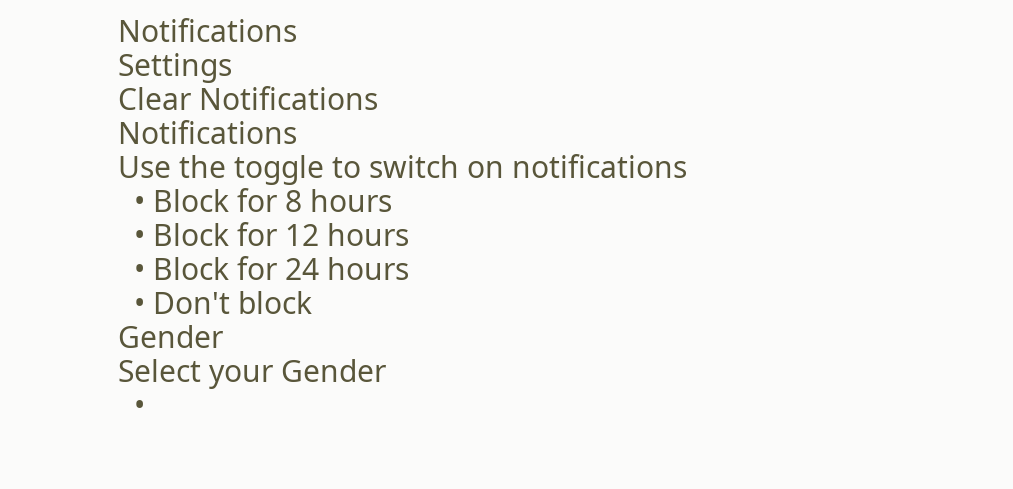Notifications
Settings
Clear Notifications
Notifications
Use the toggle to switch on notifications
  • Block for 8 hours
  • Block for 12 hours
  • Block for 24 hours
  • Don't block
Gender
Select your Gender
  •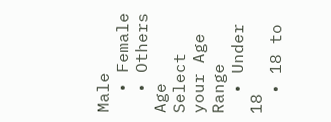Male
  • Female
  • Others
Age
Select your Age Range
  • Under 18
  • 18 to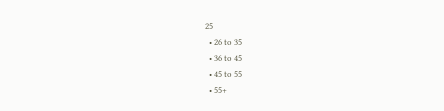25
  • 26 to 35
  • 36 to 45
  • 45 to 55
  • 55+